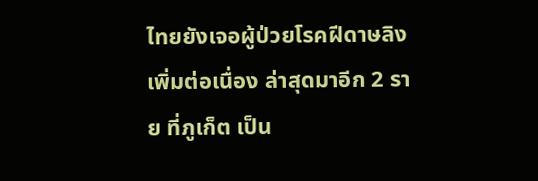ไทยยังเจอผู้ป่วยโรคฝีดาษลิงเพิ่มต่อเนื่อง ล่าสุดมาอีก 2 ราย ที่ภูเก็ต เป็น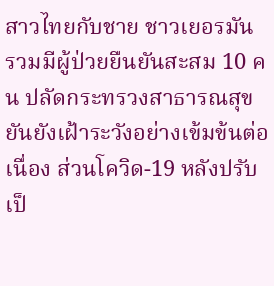สาวไทยกับชาย ชาวเยอรมัน รวมมีผู้ป่วยยืนยันสะสม 10 คน ปลัดกระทรวงสาธารณสุขยันยังเฝ้าระวังอย่างเข้มข้นต่อเนื่อง ส่วนโควิด-19 หลังปรับ เป็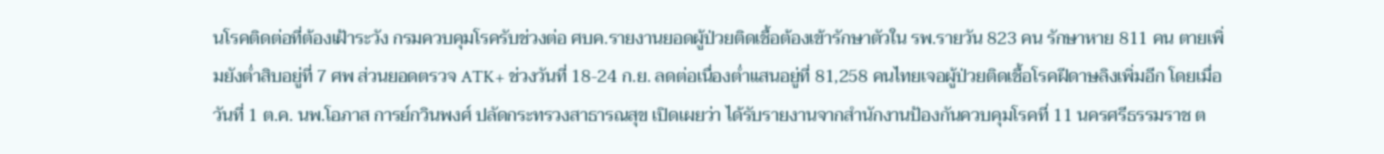นโรคติดต่อที่ต้องเฝ้าระวัง กรมควบคุมโรครับช่วงต่อ ศบค.รายงานยอดผู้ป่วยติดเชื้อต้องเข้ารักษาตัวใน รพ.รายวัน 823 คน รักษาหาย 811 คน ตายเพิ่มยังต่ำสิบอยู่ที่ 7 ศพ ส่วนยอดตรวจ ATK+ ช่วงวันที่ 18-24 ก.ย. ลดต่อเนื่องต่ำแสนอยู่ที่ 81,258 คนไทยเจอผู้ป่วยติดเชื้อโรคฝีดาษลิงเพิ่มอีก โดยเมื่อวันที่ 1 ต.ค. นพ.โอภาส การย์กวินพงศ์ ปลัดกระทรวงสาธารณสุข เปิดเผยว่า ได้รับรายงานจากสำนักงานป้องกันควบคุมโรคที่ 11 นครศรีธรรมราช ต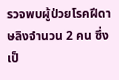รวจพบผู้ป่วยโรคฝีดาษลิงจำนวน 2 คน ซึ่งเป็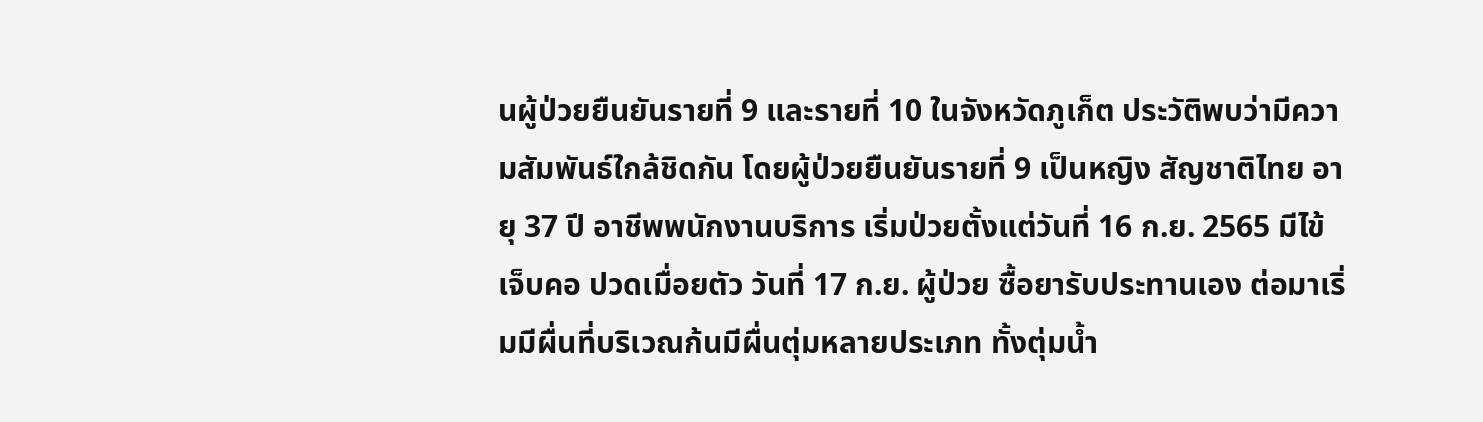นผู้ป่วยยืนยันรายที่ 9 และรายที่ 10 ในจังหวัดภูเก็ต ประวัติพบว่ามีความสัมพันธ์ใกล้ชิดกัน โดยผู้ป่วยยืนยันรายที่ 9 เป็นหญิง สัญชาติไทย อายุ 37 ปี อาชีพพนักงานบริการ เริ่มป่วยตั้งแต่วันที่ 16 ก.ย. 2565 มีไข้ เจ็บคอ ปวดเมื่อยตัว วันที่ 17 ก.ย. ผู้ป่วย ซื้อยารับประทานเอง ต่อมาเริ่มมีผื่นที่บริเวณก้นมีผื่นตุ่มหลายประเภท ทั้งตุ่มน้ำ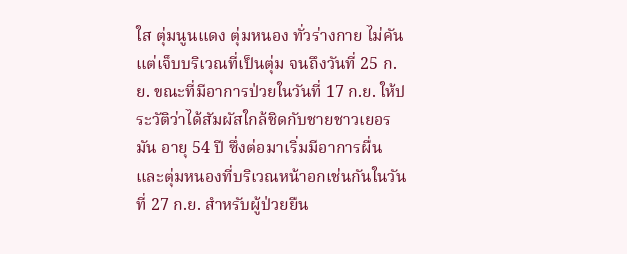ใส ตุ่มนูนแดง ตุ่มหนอง ทั่วร่างกาย ไม่คัน แต่เจ็บบริเวณที่เป็นตุ่ม จนถึงวันที่ 25 ก.ย. ขณะที่มีอาการป่วยในวันที่ 17 ก.ย. ให้ประวัติว่าได้สัมผัสใกล้ชิดกับชายชาวเยอรมัน อายุ 54 ปี ซึ่งต่อมาเริ่มมีอาการผื่นและตุ่มหนองที่บริเวณหน้าอกเช่นกันในวันที่ 27 ก.ย. สำหรับผู้ป่วยยืน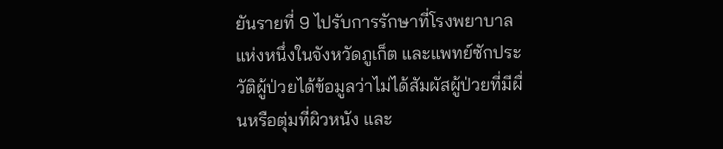ยันรายที่ 9 ไปรับการรักษาที่โรงพยาบาลแห่งหนึ่งในจังหวัดภูเก็ต และแพทย์ซักประวัติผู้ป่วยได้ข้อมูลว่าไม่ได้สัมผัสผู้ป่วยที่มีผื่นหรือตุ่มที่ผิวหนัง และ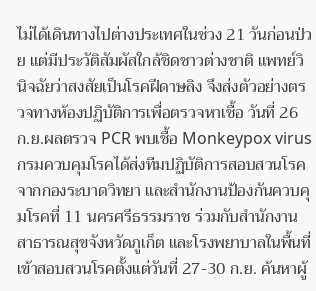ไม่ได้เดินทางไปต่างประเทศในช่วง 21 วันก่อนป่วย แต่มีประวัติสัมผัสใกล้ชิดชาวต่างชาติ แพทย์วินิจฉัยว่าสงสัยเป็นโรคฝีดาษลิง จึงส่งตัวอย่างตรวจทางห้องปฏิบัติการเพื่อตรวจหาเชื้อ วันที่ 26 ก.ย.ผลตรวจ PCR พบเชื้อ Monkeypox virus กรมควบคุมโรคได้ส่งทีมปฏิบัติการสอบสวนโรคจากกองระบาดวิทยา และสำนักงานป้องกันควบคุมโรคที่ 11 นครศรีธรรมราช ร่วมกับสำนักงานสาธารณสุขจังหวัดภูเก็ต และโรงพยาบาลในพื้นที่เข้าสอบสวนโรคตั้งแต่วันที่ 27-30 ก.ย. ค้นหาผู้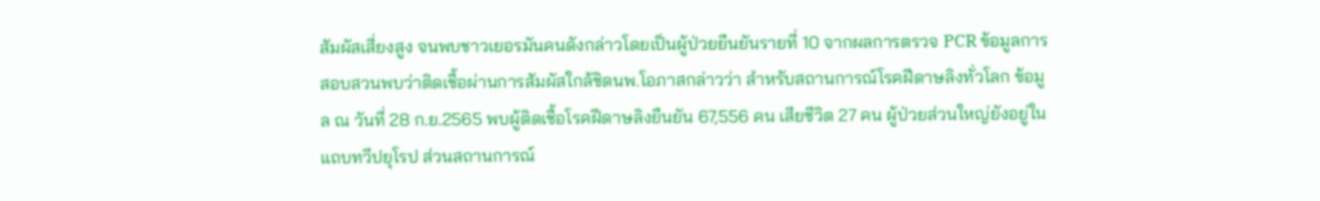สัมผัสเสี่ยงสูง จนพบชาวเยอรมันคนดังกล่าวโดยเป็นผู้ป่วยยืนยันรายที่ 10 จากผลการตรวจ PCR ข้อมูลการสอบสวนพบว่าติดเชื้อผ่านการสัมผัสใกล้ชิดนพ.โอภาสกล่าวว่า สำหรับสถานการณ์โรคฝีดาษลิงทั่วโลก ข้อมูล ณ วันที่ 28 ก.ย.2565 พบผู้ติดเชื้อโรคฝีดาษลิงยืนยัน 67,556 คน เสียชีวิต 27 คน ผู้ป่วยส่วนใหญ่ยังอยู่ในแถบทวีปยุโรป ส่วนสถานการณ์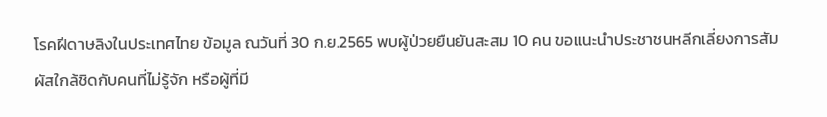โรคฝีดาษลิงในประเทศไทย ข้อมูล ณวันที่ 30 ก.ย.2565 พบผู้ป่วยยืนยันสะสม 10 คน ขอแนะนำประชาชนหลีกเลี่ยงการสัมผัสใกล้ชิดกับคนที่ไม่รู้จัก หรือผู้ที่มี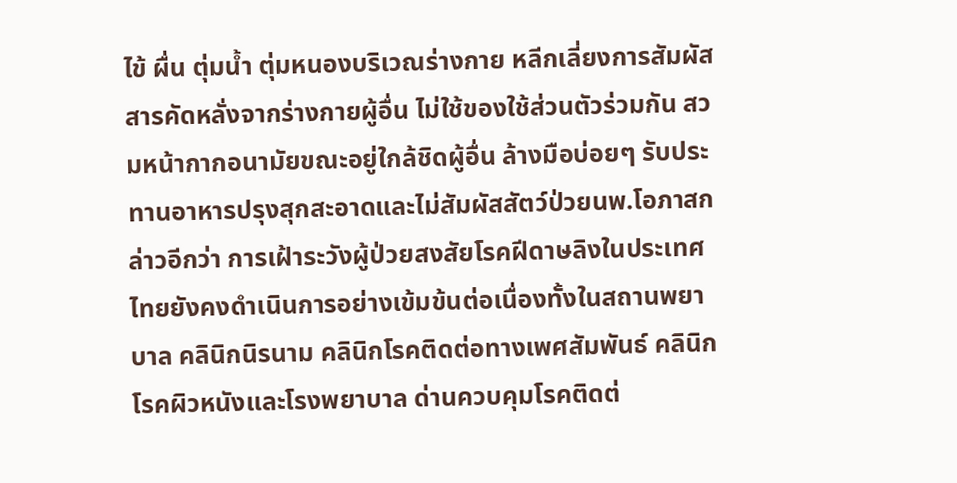ไข้ ผื่น ตุ่มน้ำ ตุ่มหนองบริเวณร่างกาย หลีกเลี่ยงการสัมผัสสารคัดหลั่งจากร่างกายผู้อื่น ไม่ใช้ของใช้ส่วนตัวร่วมกัน สวมหน้ากากอนามัยขณะอยู่ใกล้ชิดผู้อื่น ล้างมือบ่อยๆ รับประทานอาหารปรุงสุกสะอาดและไม่สัมผัสสัตว์ป่วยนพ.โอภาสกล่าวอีกว่า การเฝ้าระวังผู้ป่วยสงสัยโรคฝีดาษลิงในประเทศไทยยังคงดำเนินการอย่างเข้มข้นต่อเนื่องทั้งในสถานพยาบาล คลินิกนิรนาม คลินิกโรคติดต่อทางเพศสัมพันธ์ คลินิกโรคผิวหนังและโรงพยาบาล ด่านควบคุมโรคติดต่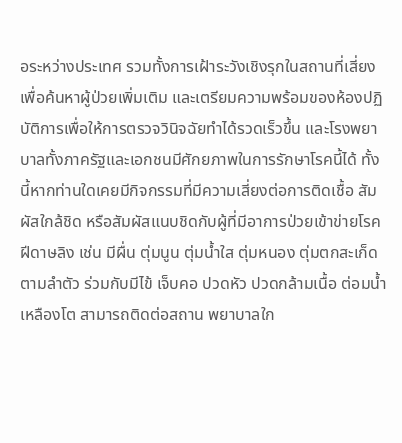อระหว่างประเทศ รวมทั้งการเฝ้าระวังเชิงรุกในสถานที่เสี่ยง เพื่อค้นหาผู้ป่วยเพิ่มเติม และเตรียมความพร้อมของห้องปฏิบัติการเพื่อให้การตรวจวินิจฉัยทำได้รวดเร็วขึ้น และโรงพยาบาลทั้งภาครัฐและเอกชนมีศักยภาพในการรักษาโรคนี้ได้ ทั้งนี้หากท่านใดเคยมีกิจกรรมที่มีความเสี่ยงต่อการติดเชื้อ สัมผัสใกล้ชิด หรือสัมผัสแนบชิดกับผู้ที่มีอาการป่วยเข้าข่ายโรคฝีดาษลิง เช่น มีผื่น ตุ่มนูน ตุ่มน้ำใส ตุ่มหนอง ตุ่มตกสะเก็ดตามลำตัว ร่วมกับมีไข้ เจ็บคอ ปวดหัว ปวดกล้ามเนื้อ ต่อมน้ำเหลืองโต สามารถติดต่อสถาน พยาบาลใก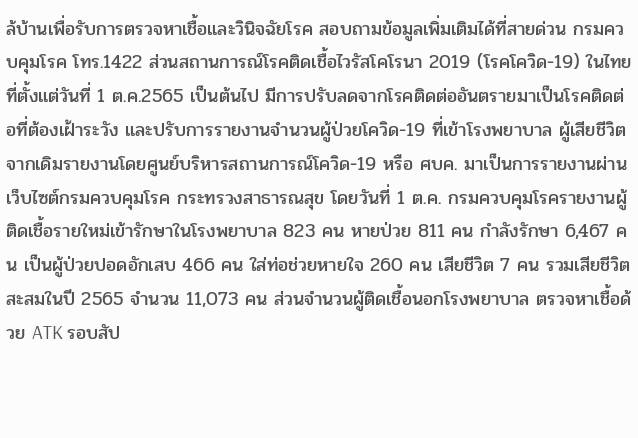ล้บ้านเพื่อรับการตรวจหาเชื้อและวินิจฉัยโรค สอบถามข้อมูลเพิ่มเติมได้ที่สายด่วน กรมควบคุมโรค โทร.1422 ส่วนสถานการณ์โรคติดเชื้อไวรัสโคโรนา 2019 (โรคโควิด-19) ในไทย ที่ตั้งแต่วันที่ 1 ต.ค.2565 เป็นต้นไป มีการปรับลดจากโรคติดต่ออันตรายมาเป็นโรคติดต่อที่ต้องเฝ้าระวัง และปรับการรายงานจำนวนผู้ป่วยโควิด-19 ที่เข้าโรงพยาบาล ผู้เสียชีวิต จากเดิมรายงานโดยศูนย์บริหารสถานการณ์โควิด-19 หรือ ศบค. มาเป็นการรายงานผ่านเว็บไซต์กรมควบคุมโรค กระทรวงสาธารณสุข โดยวันที่ 1 ต.ค. กรมควบคุมโรครายงานผู้ติดเชื้อรายใหม่เข้ารักษาในโรงพยาบาล 823 คน หายป่วย 811 คน กำลังรักษา 6,467 คน เป็นผู้ป่วยปอดอักเสบ 466 คน ใส่ท่อช่วยหายใจ 260 คน เสียชีวิต 7 คน รวมเสียชีวิตสะสมในปี 2565 จำนวน 11,073 คน ส่วนจำนวนผู้ติดเชื้อนอกโรงพยาบาล ตรวจหาเชื้อด้วย ATK รอบสัป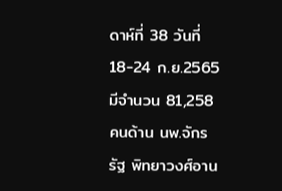ดาห์ที่ 38 วันที่ 18-24 ก.ย.2565 มีจำนวน 81,258 คนด้าน นพ.จักรรัฐ พิทยาวงศ์อาน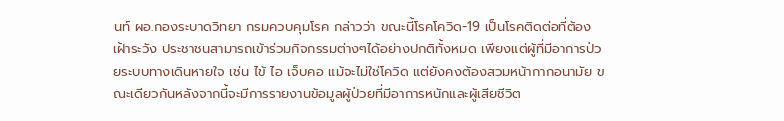นท์ ผอ.กองระบาดวิทยา กรมควบคุมโรค กล่าวว่า ขณะนี้โรคโควิด-19 เป็นโรคติดต่อที่ต้องเฝ้าระวัง ประชาชนสามารถเข้าร่วมกิจกรรมต่างๆได้อย่างปกติทั้งหมด เพียงแต่ผู้ที่มีอาการป่วยระบบทางเดินหายใจ เช่น ไข้ ไอ เจ็บคอ แม้จะไม่ใช่โควิด แต่ยังคงต้องสวมหน้ากากอนามัย ขณะเดียวกันหลังจากนี้จะมีการรายงานข้อมูลผู้ป่วยที่มีอาการหนักและผู้เสียชีวิต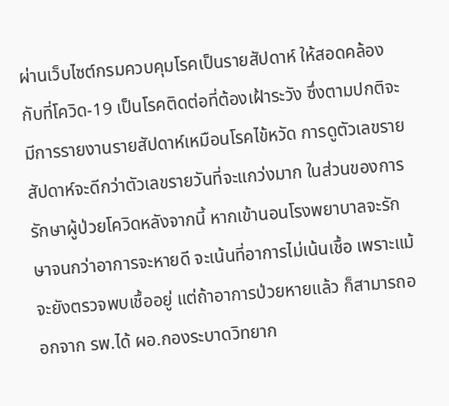ผ่านเว็บไซต์กรมควบคุมโรคเป็นรายสัปดาห์ ให้สอดคล้องกับที่โควิด-19 เป็นโรคติดต่อที่ต้องเฝ้าระวัง ซึ่งตามปกติจะมีการรายงานรายสัปดาห์เหมือนโรคไข้หวัด การดูตัวเลขรายสัปดาห์จะดีกว่าตัวเลขรายวันที่จะแกว่งมาก ในส่วนของการรักษาผู้ป่วยโควิดหลังจากนี้ หากเข้านอนโรงพยาบาลจะรักษาจนกว่าอาการจะหายดี จะเน้นที่อาการไม่เน้นเชื้อ เพราะแม้จะยังตรวจพบเชื้ออยู่ แต่ถ้าอาการป่วยหายแล้ว ก็สามารถออกจาก รพ.ได้ ผอ.กองระบาดวิทยาก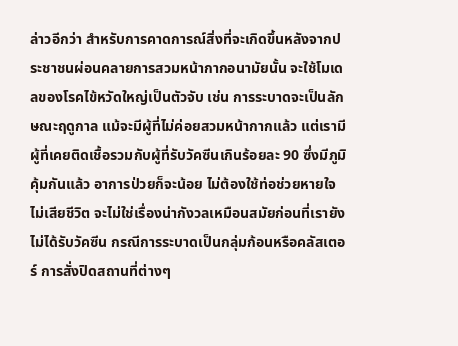ล่าวอีกว่า สำหรับการคาดการณ์สิ่งที่จะเกิดขึ้นหลังจากประชาชนผ่อนคลายการสวมหน้ากากอนามัยนั้น จะใช้โมเดลของโรคไข้หวัดใหญ่เป็นตัวจับ เช่น การระบาดจะเป็นลักษณะฤดูกาล แม้จะมีผู้ที่ไม่ค่อยสวมหน้ากากแล้ว แต่เรามีผู้ที่เคยติดเชื้อรวมกับผู้ที่รับวัคซีนเกินร้อยละ 90 ซึ่งมีภูมิคุ้มกันแล้ว อาการป่วยก็จะน้อย ไม่ต้องใช้ท่อช่วยหายใจ ไม่เสียชีวิต จะไม่ใช่เรื่องน่ากังวลเหมือนสมัยก่อนที่เรายังไม่ได้รับวัคซีน กรณีการระบาดเป็นกลุ่มก้อนหรือคลัสเตอร์ การสั่งปิดสถานที่ต่างๆ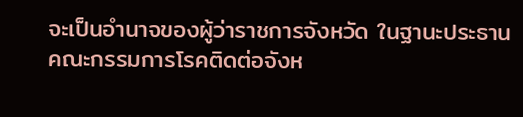จะเป็นอำนาจของผู้ว่าราชการจังหวัด ในฐานะประธานคณะกรรมการโรคติดต่อจังห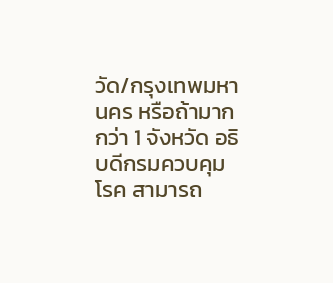วัด/กรุงเทพมหานคร หรือถ้ามากกว่า 1 จังหวัด อธิบดีกรมควบคุมโรค สามารถ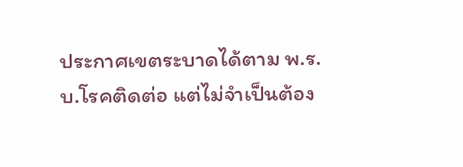ประกาศเขตระบาดได้ตาม พ.ร.บ.โรคติดต่อ แต่ไม่จำเป็นต้อง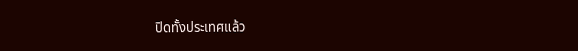ปิดทั้งประเทศแล้ว